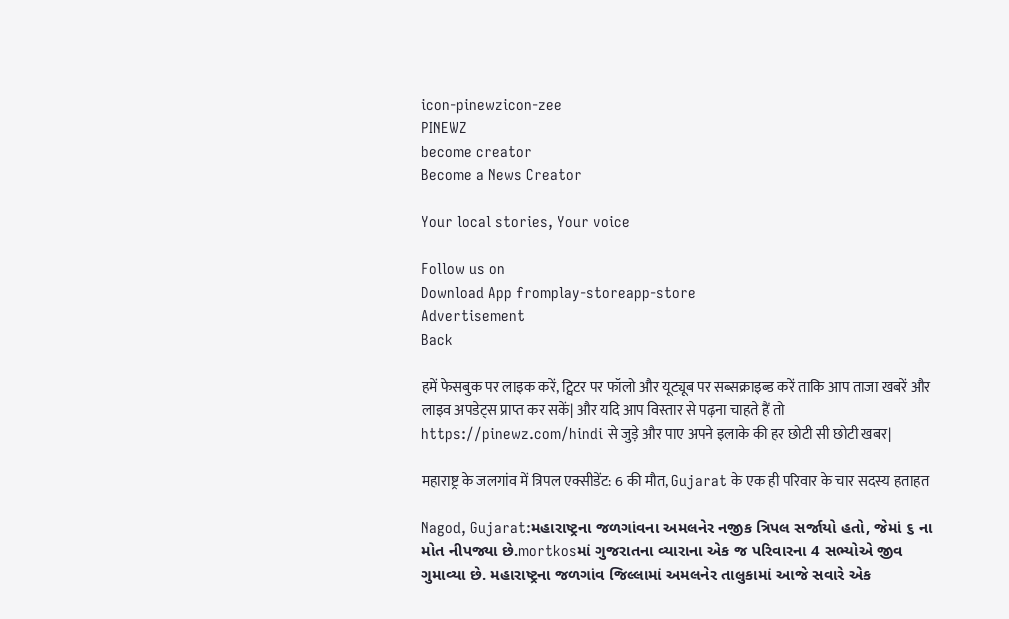icon-pinewzicon-zee
PINEWZ
become creator
Become a News Creator

Your local stories, Your voice

Follow us on
Download App fromplay-storeapp-store
Advertisement
Back

हमें फेसबुक पर लाइक करें, ट्विटर पर फॉलो और यूट्यूब पर सब्सक्राइब्ड करें ताकि आप ताजा खबरें और लाइव अपडेट्स प्राप्त कर सकें| और यदि आप विस्तार से पढ़ना चाहते हैं तो https://pinewz.com/hindi से जुड़े और पाए अपने इलाके की हर छोटी सी छोटी खबर|

महाराष्ट्र के जलगांव में त्रिपल एक्सीडेंट: 6 की मौत, Gujarat के एक ही परिवार के चार सदस्य हताहत

Nagod, Gujarat:મહારાષ્ટ્રના જળગાંવના અમલનેર નજીક ત્રિપલ સર્જાયો હતો, જેમાં ૬ ના મોત નીપજ્યા છે.mortkosમાં ગુજરાતના વ્યારાના એક જ પરિવારના 4 સભ્યોએ જીવ ગુમાવ્યા છે. મહારાષ્ટ્રના જળગાંવ જિલ્લામાં અમલનેર તાલુકામાં આજે સવારે એક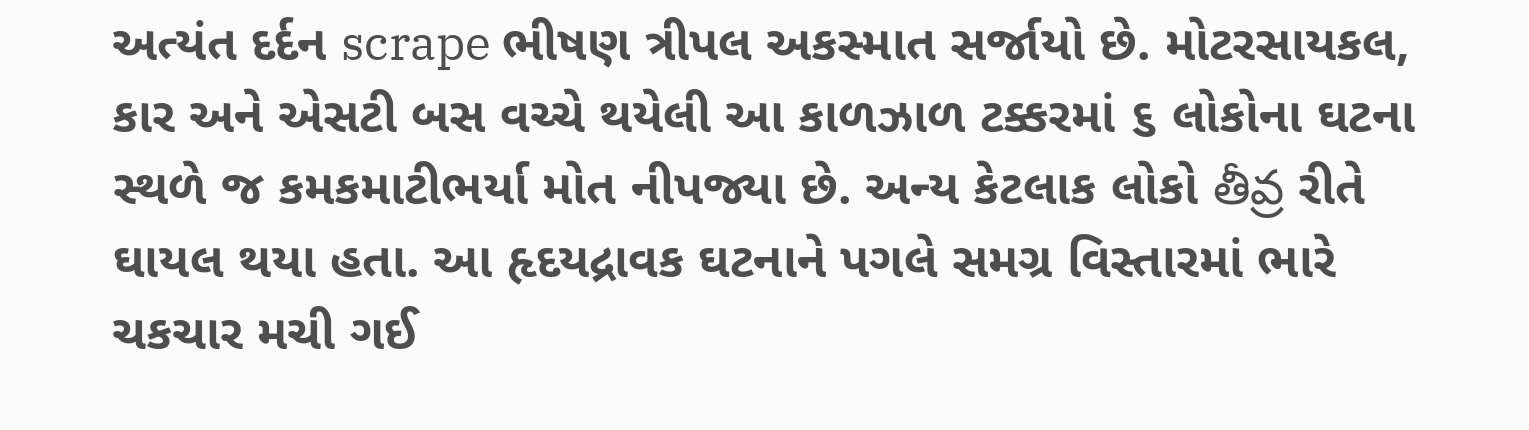અત્યંત દર્દન scrape ભીષણ ત્રીપલ અકસ્માત સર્જાયો છે. મોટરસાયકલ, કાર અને એસટી બસ વચ્ચે થયેલી આ કાળઝાળ ટક્કરમાં ૬ લોકોના ઘટના સ્થળે જ કમકમાટીભર્યા મોત નીપજ્યા છે. અન્ય કેટલાક લોકો తీవ్ర રીતે ઘાયલ થયા હતા. આ હૃદયદ્રાવક ઘટનાને પગલે સમગ્ર વિસ્તારમાં ભારે ચકચાર મચી ગઈ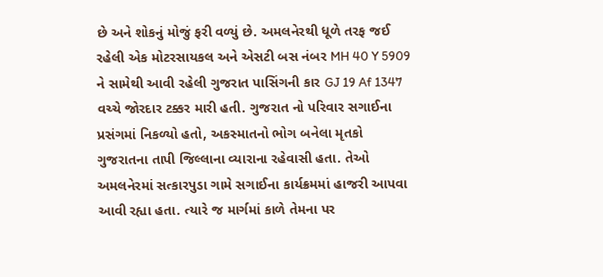છે અને શોકનું મોજું ફરી વળ્યું છે. અમલનેરથી ધૂળે તરફ જઈ રહેલી એક મોટરસાયકલ અને એસટી બસ નંબર MH 40 Y 5909 ને સામેથી આવી રહેલી ગુજરાત પાસિંગની કાર GJ 19 Af 1347 વચ્ચે જોરદાર ટક્કર મારી હતી. ગુજરાત નો પરિવાર સગાઈના પ્રસંગમાં નિકળ્યો હતો, અકસ્માતનો ભોગ બનેલા મૃતકો ગુજરાતના તાપી જિલ્લાના વ્યારાના રહેવાસી હતા. તેઓ અમલનેરમાં સત્કારપુડા ગામે સગાઈના કાર્યક્રમમાં હાજરી આપવા આવી રહ્યા હતા. ત્યારે જ માર્ગમાં કાળે તેમના પર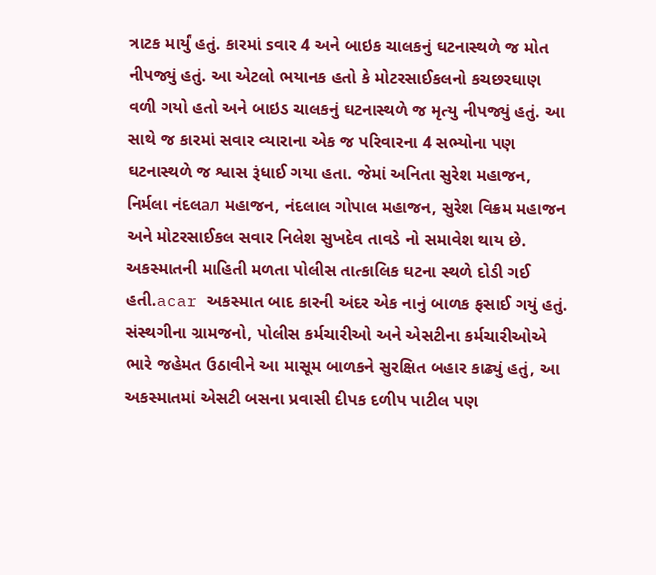ત્રાટક માર્યું હતું. કારમાં sવાર 4 અને બાઇક ચાલકનું ઘટનાસ્થળે જ મોત નીપજ્યું હતું. આ એટલો ભયાનક હતો કે મોટરસાઈકલનો કચછરઘાણ વળી ગયો હતો અને બાઇડ ચાલકનું ઘટનાસ્થળે જ મૃત્યુ નીપજ્યું હતું. આ સાથે જ કારમાં સવાર વ્યારાના એક જ પરિવારના 4 સભ્યોના પણ ઘટનાસ્થળે જ શ્વાસ રૂંધાઈ ગયા હતા. જેમાં અનિતા સુરેશ મહાજન, નિર્મલા નંદલал મહાજન, નંદલાલ ગોપાલ મહાજન, સુરેશ વિક્રમ મહાજન અને મોટરસાઈકલ સવાર નિલેશ સુખદેવ તાવડે નો સમાવેશ થાય છે. અકસ્માતની માહિતી મળતા પોલીસ તાત્કાલિક ઘટના સ્થળે દોડી ગઈ હતી.acar અકસ્માત બાદ કારની અંદર એક નાનું બાળક ફસાઈ ગયું હતું. સંસ્થગીના ગ્રામજનો, પોલીસ કર્મચારીઓ અને એસટીના કર્મચારીઓએ ભારે જહેમત ઉઠાવીને આ માસૂમ બાળકને સુરક્ષિત બહાર કાઢ્યું હતું, આ અકસ્માતમાં એસટી બસના પ્રવાસી દીપક દળીપ પાટીલ પણ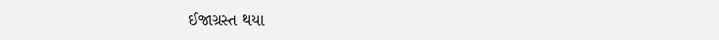ઈજાગ્રસ્ત થયા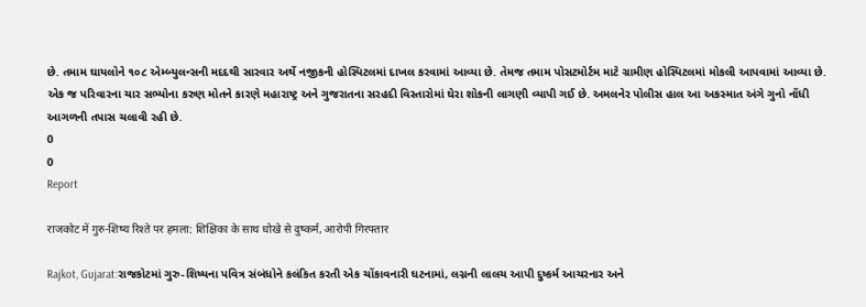છે. તમામ ઘાયલોને ૧૦૮ એમ્બ્યુલન્સની મદદથી સારવાર અર્થે નજીકની હોસ્પિટલમાં દાખલ કરવામાં આવ્યા છે. તેમજ તમામ પોસટમોર્ટમ માટે ગ્રામીણ હોસ્પિટલમાં મોકલી આપવામાં આવ્યા છે. એક જ પરિવારના ચાર સભ્યોના કરુણ મોતને કારણે મહારાષ્ટ્ર અને ગુજરાતના સરહદી વિસ્તારોમાં ઘેરા શોકની લાગણી વ્યાપી ગઈ છે. અમલનેર પોલીસ હાલ આ અકસ્માત અંગે ગુનો નોંધી આગળની તપાસ ચલાવી રહી છે.
0
0
Report

राजकोट में गुरु-शिष्य रिश्ते पर हमला: शिक्षिका के साथ धोखे से दुष्कर्म, आरोपी गिरफ्तार

Rajkot, Gujarat:રાજકોટમાં ગુરુ-શિષ્યના પવિત્ર સંબંધોને કલંકિત કરતી એક ચોંકાવનારી ઘટનામાં, લગ્નની લાલચ આપી દુષ્કર્મ આચરનાર અને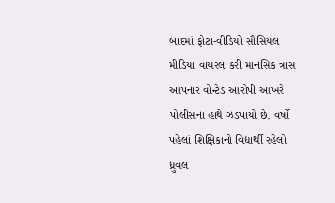બાદમાં ફોટા-વીડિયો સૌસિયલ મીડિયા વાયરલ કરી માનસિક ત્રાસ આપનાર વોન્ટેડ આરોપી આખરે પોલીસના હાથે ઝડપાયો છે. વર્ષો પહેલાં શિક્ષિકાનો વિદ્યાર્થી રહેલો ધ્રુવલ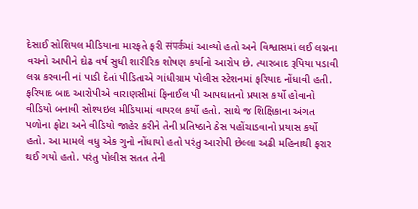દેસાઈ સોશિયલ મીડિયાના મારફતે ફરી संपर्कમાં આવ્યો હતો અને વિશ્વાસમાં લઈ લગ્નના વચનો આપીને દોઢ વર્ષ સુધી શારીરિક શોષણ કર્યાનો આરોપ છે. ત્યારબાદ રૂપિયા પડાવી લગ્ન કરવાની નાં પાડી દેતાં પીડિતાએ ગાંધીગ્રામ પોલીસ સ્ટેશનમાં ફરિયાદ નોંધાવી હતી. ફરિયાદ બાદ આરોપીએ વારાણસીમાં ફિનાઈલ પી આપઘાતનો પ્રયાસ કર્યો હોવાનો વીડિયો બનાવી સોશ્યઇલ મીડિયામાં વાયરલ કર્યો હતો. સાથે જ શિક્ષિકાના અંગત પળોના ફોટા અને વીડિયો જાહેર કરીને તેની પ્રતિષ્ઠાને ઠેસ પહોંચાડવાનો પ્રયાસ કર્યો હતો. આ મામલે વધુ એક ગુનો નોંધાયો હતો પરંતુ આરોપી છેલ્લા અઢી મહિનાથી ફરાર થઈ ગયો હતો. પરંતુ પોલીસ સતત તેની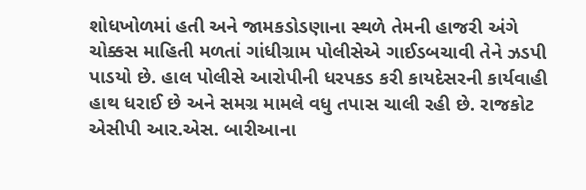શોધખોળમાં હતી અને જામકડોડણાના સ્થળે તેમની હાજરી અંગે ચોક્કસ માહિતી મળતાં ગાંધીગ્રામ પોલીસેએ ગાઈડબચાવી તેને ઝડપી પાડયો છે. હાલ પોલીસે આરોપીની ધરપકડ કરી કાયદેસરની કાર્યવાહી હાથ ધરાઈ છે અને સમગ્ર મામલે વધુ તપાસ ચાલી રહી છે. રાજકોટ એસીપી આર.એસ. બારીઆના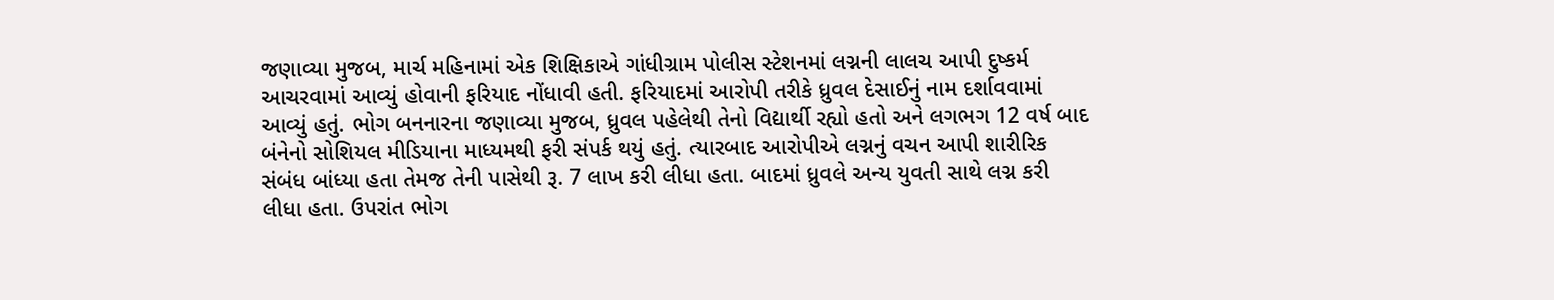જણાવ્યા મુજબ, માર્ચ મહિનામાં એક શિક્ષિકાએ ગાંધીગ્રામ પોલીસ સ્ટેશનમાં લગ્નની લાલચ આપી દુષ્કર્મ આચરવામાં આવ્યું હોવાની ફરિયાદ નોંધાવી હતી. ફરિયાદમાં આરોપી તરીકે ધ્રુવલ દેસાઈનું નામ દર્શાવવામાં આવ્યું હતું. ભોગ બનનારના જણાવ્યા મુજબ, ધ્રુવલ પહેલેથી તેનો વિદ્યાર્થી રહ્યો હતો અને લગભગ 12 વર્ષ બાદ બંનેનો સોશિયલ મીડિયાના માધ્યમથી ફરી સંપર્ક થયું હતું. ત્યારબાદ આરોપીએ લગ્નનું વચન આપી શારીરિક સંબંધ બાંધ્યા હતા તેમજ તેની પાસેથી રૂ. 7 લાખ કરી લીધા હતા. બાદમાં ધ્રુવલે અન્ય યુવતી સાથે લગ્ન કરી લીધા હતા. ઉપરાંત ભોગ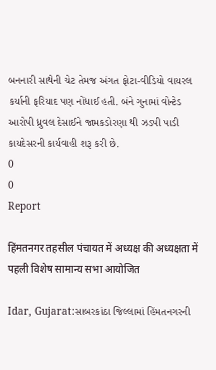બનનારી સાથેની ચેટ તેમજ અંગત ફોટા-વીડિયો વાયરલ કર્યાની ફરિયાદ પણ નોંધાઈ હતી. બંને ગુનામાં વોન્ટેડ આરોપી ધ્રુવલ દેસાઈને જામકડોરણા થી ઝડપી પાડી કાયદેસરની કાર્યવાહી શરૂ કરી છે.
0
0
Report

हिंमतनगर तहसील पंचायत में अध्यक्ष की अध्यक्षता में पहली विशेष सामान्य सभा आयोजित

Idar, Gujarat:સાબરકાંઠા જિલ્લામાં હિંમતનગરની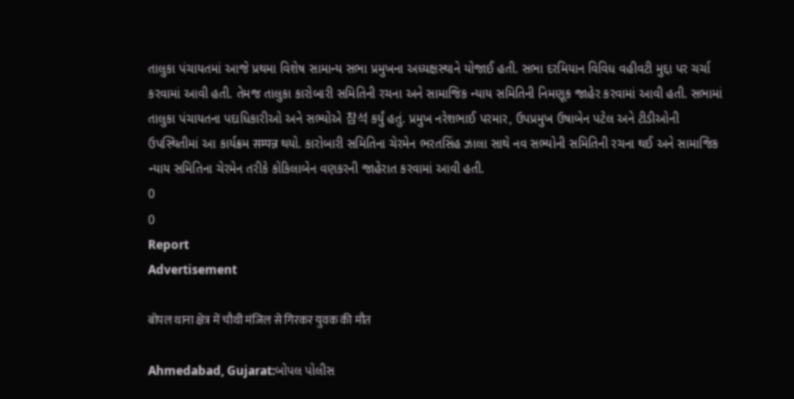તાલુકા પંચાયતમાં આજે પ્રથમા વિશેષ સામાન્ય સભા પ્રમુખના અધ્યક્ષસ્થાને યોજાઈ હતી. સભા દરમિયાન વિવિધ વહીવટી મુદ્દા પર ચર્ચા કરવામાં આવી હતી. તેમજ તાલુકા કારોબારી સમિતિની રચના અને સામાજિક ન્યાય સમિતિની નિમણૂક જાહેર કરવામાં આવી હતી. સભામાં તાલુકા પંચાયતના પદાધિકારીઓ અને સભ્યોએ 참석 કર્યું હતું. પ્રમુખ નરેશભાઈ પરમાર, ઉપપ્રમુખ ઉષાબેન પટેલ અને ટીડીઓની ઉપસ્થિતીમાં આ કાર્યક્રમ सम्पन्न થયો. કારોબારી સમિતિના ચેરમેન ભરતસિંહ ઝાલા સાથે નવ સભ્યોની સમિતિની રચના થઈ અને સામાજિક ન્યાય સમિતિના ચેરમેન તરીકે કોકિલાબેન વણકરની જાહેરાત કરવામાં આવી હતી.
0
0
Report
Advertisement

बोपल थाना क्षेत्र में चौथी मंजिल से गिरकर युवक की मौत

Ahmedabad, Gujarat:બોપલ પોલીસ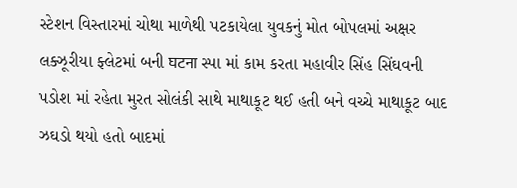સ્ટેશન વિસ્તારમાં ચોથા માળેથી પટકાયેલા યુવકનું મોત બોપલમાં અક્ષર લક્ઝૂરીયા ફ્લેટમાં બની घटना સ્પા માં કામ કરતા મહાવીર સિંહ સિંઘવની પડોશ માં રહેતા મુરત સોલંકી સાથે માથાકૂટ થઈ હતી બને વચ્ચે માથાકૂટ બાદ ઝઘડો થયો હતો બાદમાં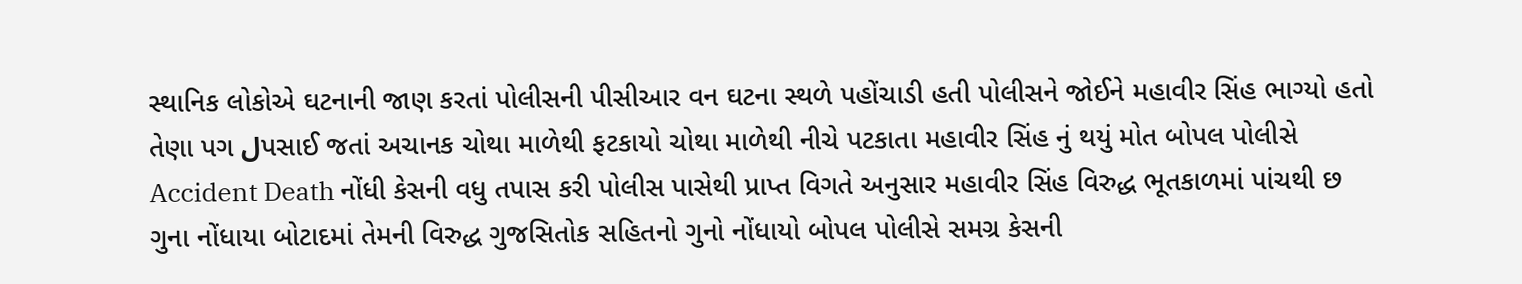સ્થાનિક લોકોએ ઘટનાની જાણ કરતાં પોલીસની પીસીઆર વન ઘટના સ્થળે પહોંચાડી હતી પોલીસને જોઈને મહાવીર સિંહ ભાગ્યો હતો તેણા પગ لપસાઈ જતાં અચાનક ચોથા માળેથી ફટકાયો ચોથા માળેથી નીચે પટકાતા મહાવીર સિંહ નું થયું મોત બોપલ પોલીસે Accident Death નોંધી કેસની વધુ તપાસ કરી પોલીસ પાસેથી પ્રાપ્ત વિગતે અનુસાર મહાવીર સિંહ વિરુદ્ધ ભૂતકાળમાં પાંચથી છ ગુના નોંધાયા બોટાદમાં તેમની વિરુદ્ધ ગુજસિતોક સહિતનો ગુનો નોંધાયો બોપલ પોલીસે સમગ્ર કેસની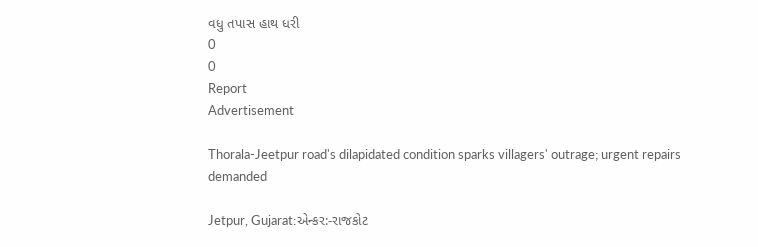વધુ તપાસ હાથ ધરી
0
0
Report
Advertisement

Thorala-Jeetpur road's dilapidated condition sparks villagers' outrage; urgent repairs demanded

Jetpur, Gujarat:એન્કર:-રાજકોટ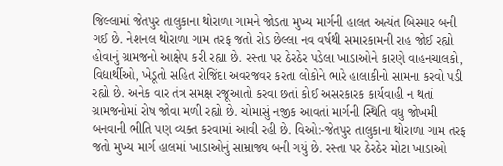જિલ્લામાં જેતપુર તાલુકાના થોરાળા ગામને જોડતા મુખ્ય માર્ગની હાલત અત્યંત બિસ્માર બની ગઈ છે. નેશનલ થોરાળા ગામ તરફ જતો રોડ છેલ્લા નવ વર્ષથી સમારકામની રાહ જોઈ રહ્યો હોવાનું ગ્રામજનો આક્ષેપ કરી રહ્યા છે. રસ્તા પર ઠેરઠેર પડેલા ખાડાઓને કારણે વાહનચાલકો, વિદ્યાર્થીઓ, ખેડૂતો સહિત રોજિંદા અવરજવર કરતા લોકોને ભારે હાલાકીનો સામના કરવો પડી રહ્યો છે. અનેક વાર તંત્ર સમક્ષ રજૂઆતો કરવા છતાં કોઈ અસરકારક કાર્યવાહી ન થતાં ગ્રામજનોમાં રોષ જોવા મળી રહ્યો છે. ચોમાસું નજીક આવતાં માર્ગની સ્થિતિ વધુ જોખમી બનવાની ભીતિ પણ વ્યક્ત કરવામાં આવી રહી છે. વિઓ:-જેતપુર તાલુકાના થોરાળા ગામ તરફ જતો મુખ્ય માર્ગ હાલમાં ખાડાઓનું સામ્રાજ્ય બની ગયું છે. રસ્તા પર ઠેરઠેર મોટા ખાડાઓ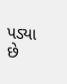પડ્યા છે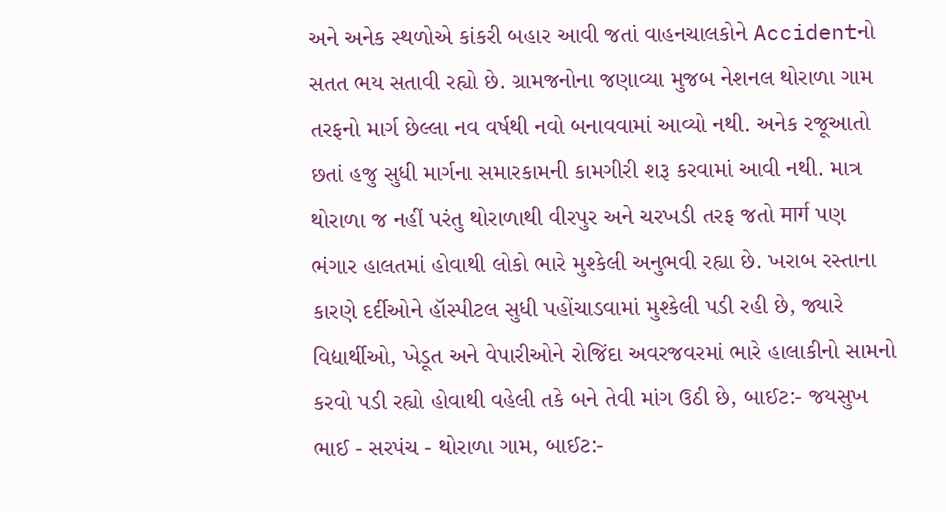અને અનેક સ્થળોએ કાંકરી બહાર આવી જતાં વાહનચાલકોને Accidentનો સતત ભય સતાવી રહ્યો છે. ગ્રામજનોના જણાવ્યા મુજબ નેશનલ થોરાળા ગામ તરફનો માર્ગ છેલ્લા નવ વર્ષથી નવો બનાવવામાં આવ્યો નથી. અનેક રજૂઆતો છતાં હજુ સુધી માર્ગના સમારકામની કામગીરી શરૂ કરવામાં આવી નથી. માત્ર થોરાળા જ નહીં પરંતુ થોરાળાથી વીરપુર અને ચરખડી તરફ જતો मार्ग પણ ભંગાર હાલતમાં હોવાથી લોકો ભારે મુશ્કેલી અનુભવી રહ્યા છે. ખરાબ રસ્તાના કારણે દર્દીઓને હૉસ્પીટલ સુધી પહોંચાડવામાં મુશ્કેલી પડી રહી છે, જ્યારે વિદ્યાર્થીઓ, ખેડૂત અને વેપારીઓને રોજિંદા અવરજવરમાં ભારે હાલાકીનો સામનો કરવો પડી રહ્યો હોવાથી વહેલી તકે બને તેવી માંગ ઉઠી છે, બાઈટ:- જયસુખ ભાઈ - સરપંચ - થોરાળા ગામ, બાઈટ:-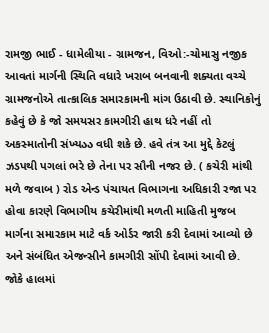રામજી ભાઈ - ધામેલીયા - ગ્રામજન, વિઓ:-ચોમાસુ નજીક આવતાં માર્ગની સ્થિતિ વધારે ખરાબ બનવાની શક્યતા વચ્ચે ગ્રામજનોએ તાત્કાલિક સમારકામની માંગ ઉઠાવી છે. સ્થાનિકોનું કહેવું છે કે જો સમયસર કામગીરી હાથ ધરે નહીં તો અકસ્માતોની સંખ્યაა વધી શકે છે. હવે તંત્ર આ મુદ્દે કેટલું ઝડપથી પગલાં ભરે છે તેના પર સૌની નજર છે. ( કચેરી માંથી મળે જવાબ ) રોડ એન્ડ પંચાયત વિભાગના અધિકારી રજા પર હોવા કારણે વિભાગીય કચેરીમાંથી મળતી માહિતી મુજબ માર્ગના સમારકામ માટે વર્ક ઓર્ડર જારી કરી દેવામાં આવ્યો છે અને સંબંધિત એજન્સીને કામગીરી સોંપી દેવામાં આવી છે. જોકે હાલમાં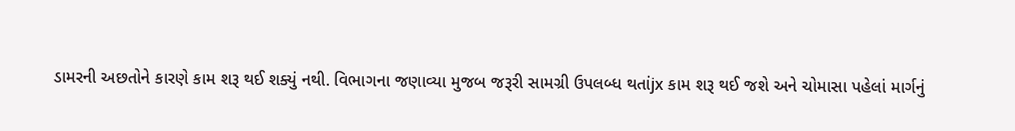ડામરની અછતોને કારણે કામ શરૂ થઈ શક્યું નથી. વિભાગના જણાવ્યા મુજબ જરૂરી સામગ્રી ઉપલબ્ધ થતાંjx કામ શરૂ થઈ જશે અને ચોમાસા પહેલાં માર્ગનું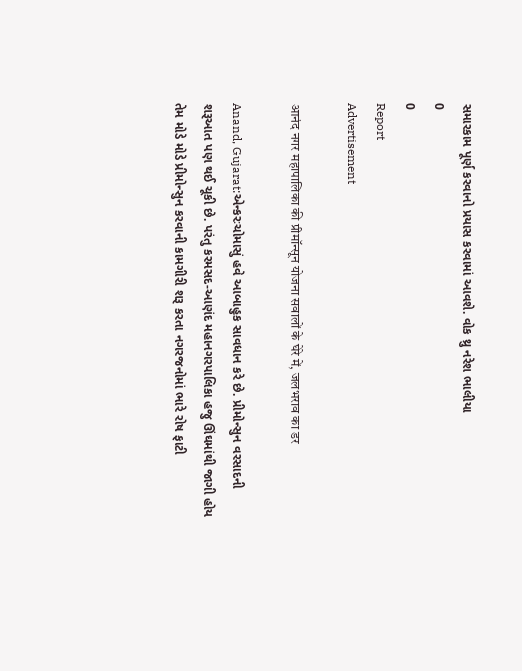સમારકામ પૂર્ણ કરવાનો પ્રયાસ કરવામાં આવશે. વોક થ્રુ નરેશ ભાલીયા
0
0
Report
Advertisement

आनंद नगर महापालिका की प्रीमॉन्सून योजना सवालों के घेरे में, जलभराव का डर

Anand, Gujarat:એન્કરઃચોમાસું હવે આબાહુક સાવધાન કરે છે. પ્રીમોન્સુન વરસાદની શરૂઆત પણ થઈ ચૂકી છે. પરંતુ કરમસદ-આણંદ મહાનગરપાલિકા હજુ ઊંઘમાંથી જાગી હોય તેમ મોડે મોડે પ્રીમોન્સુન કરવાની કામગીરી શરૂ કરતા નગરજનોમાં ભારે રોષ ફાટી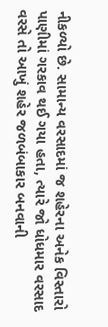નીકળ્યો છે. સામાન્ય વરસાદમાં જ શહેરના અનેક વિસ્તારો પાણીમાં ગરકાવ થઈ ગયા હતા, ત્યારે જો ધોધમાર વરસાદ વરસે તો આખું શહેર જળબંબાકાર બનવાની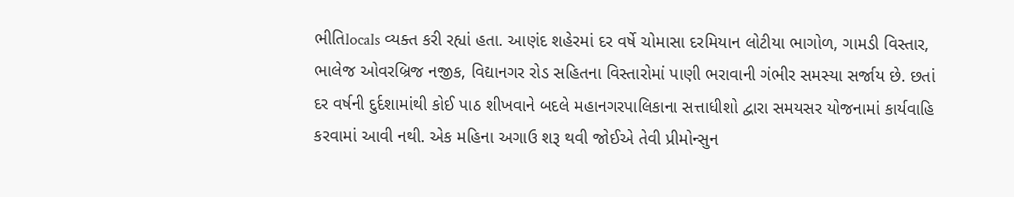ભીતિlocals વ્યક્ત કરી રહ્યાં હતા. આણંદ શહેરમાં દર વર્ષે ચોમાસા દરમિયાન લોટીયા ભાગોળ, ગામડી વિસ્તાર, ભાલેજ ઓવરબ્રિજ નજીક, વિદ્યાનગર રોડ સહિતના વિસ્તારોમાં પાણી ભરાવાની ગંભીર સમસ્યા સર્જાય છે. છતાં દર વર્ષની દુર્દશામાંથી કોઈ પાઠ શીખવાને બદલે મહાનગરપાલિકાના સત્તાધીશો દ્વારા સમયસર યોજનામાં કાર્યવાહિ કરવામાં આવી નથી. એક મહિના અગાઉ શરૂ થવી જોઈએ તેવી પ્રીમોન્સુન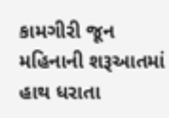કામગીરી જૂન મહિનાની શરૂઆતમાં હાથ ધરાતા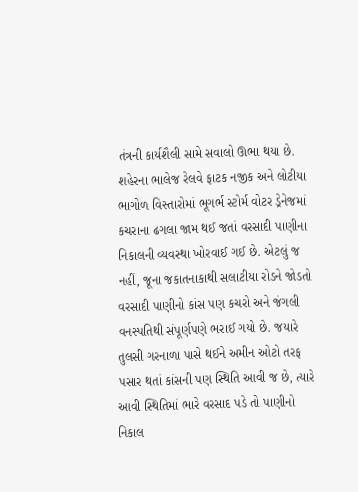તંત્રની કાર્યશૈલી સામે સવાલો ઊભા થયા છે. શહેરના ભાલેજ રેલવે ફાટક નજીક અને લોટીયા ભાગોળ વિસ્તારોમાં ભૂગર્ભ સ્ટોર્મ વોટર ડ્રેનેજમાં કચરાના ઢગલા જામ થઈ જતાં વરસાદી પાણીના નિકાલની વ્યવસ્થા ખોરવાઈ ગઈ છે. એટલું જ નહીં, જૂના જકાતનાકાથી સલાટીયા રોડને જોડતો વરસાદી પાણીનો કાંસ પણ કચરો અને જંગલી વનસ્પતિથી સંપૂર્ણપણે ભરાઈ ગયો છે. જયારે તુલસી ગરનાળા પાસે થઈને અમીન ઓટો તરફ પસાર થતાં કાંસની પણ સ્થિતિ આવી જ છે, ત્યારે આવી સ્થિતિમાં ભારે વરસાદ પડે તો પાણીનો નિકાલ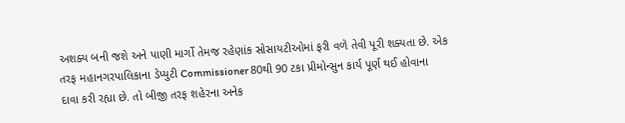અશક્ય બની જશે અને પાણી માર્ગો તેમજ રહેણાંક સોસાયટીઓમાં ફરી વળે તેવી પૂરી શક્યતા છે. એક તરફ મહાનગરપાલિકાના ડેપ્યુટી Commissioner 80થી 90 ટકા પ્રીમોન્સુન કાર્ય પૂર્ણ થઈ હોવાના દાવા કરી રહ્યા છે. તો બીજી તરફ શહેરના અનેક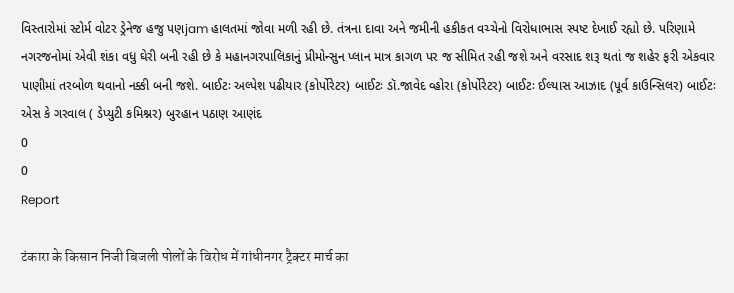વિસ્તારોમાં સ્ટોર્મ વોટર ડ્રેનેજ હજુ પણjam હાલતમાં જોવા મળી રહી છે. તંત્રના દાવા અને જમીની હકીકત વચ્ચેનો વિરોધાભાસ સ્પષ્ટ દેખાઈ રહ્યો છે. પરિણામે નગરજનોમાં એવી શંકા વધુ ઘેરી બની રહી છે કે મહાનગરપાલિકાનું પ્રીમોન્સુન પ્લાન માત્ર કાગળ પર જ સીમિત રહી જશે અને વરસાદ શરૂ થતાં જ શહેર ફરી એકવાર પાણીમાં તરબોળ થવાનો નક્કી બની જશે. બાઈટઃ અલ્પેશ પઢીયાર (કોર્પોરેટર) બાઈટઃ ડૉ.જાવેદ વ્હોરા (કોર્પોરેટર) બાઈટઃ ઈલ્યાસ આઝાદ (પૂર્વ કાઉન્સિલર) બાઈટઃ એસ કે ગરવાલ ( ડેપ્યુટી કમિશ્નર) બુરહાન પઠાણ આણંદ
0
0
Report

टंकारा के किसान निजी बिजली पोलों के विरोध में गांधीनगर ट्रैक्टर मार्च का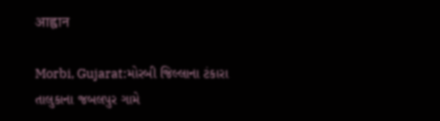आह्वान

Morbi, Gujarat:મોરબી જિલ્લાના ટંકારા તાલુકાના જબલપુર ગામે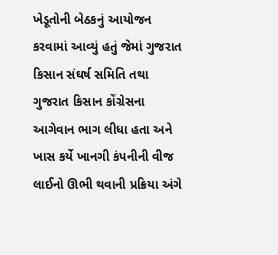ખેડૂતોની બેઠકનું આયોજન કરવામાં આવ્યું હતું જેમાં ગુજરાત કિસાન સંઘર્ષ સમિતિ તથા ગુજરાત કિસાન કોંગ્રેસના આગેવાન ભાગ લીધા હતા અને ખાસ કર્યે ખાનગી કંપનીની વીજ લાઈનો ઊભી થવાની પ્રક્રિયા અંગે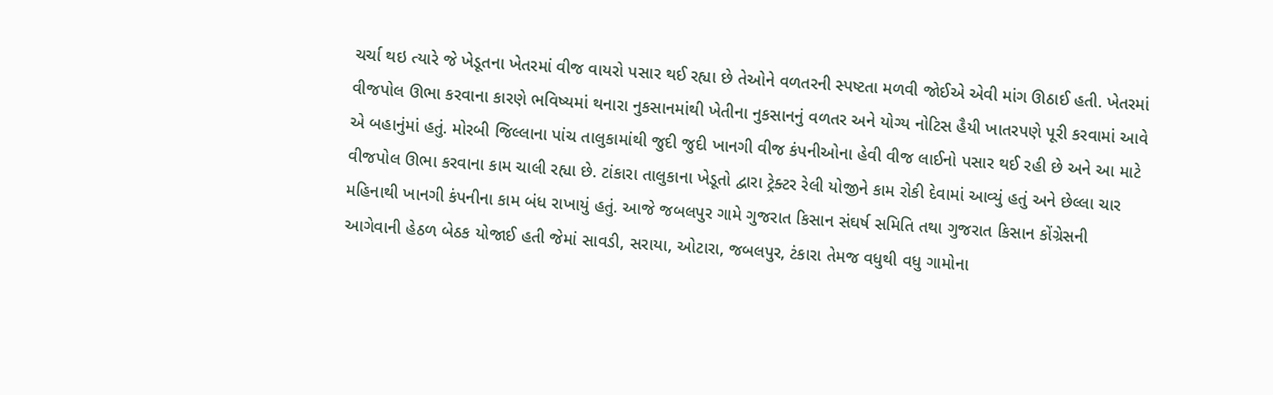ચર્ચા થઇ ત્યારે જે ખેડૂતના ખેતરમાં વીજ વાયરો પસાર થઈ રહ્યા છે તેઓને વળતરની સ્પષ્ટતા મળવી જોઈએ એવી માંગ ઊઠાઈ હતી. ખેતરમાં વીજપોલ ઊભા કરવાના કારણે ભવિષ્યમાં થનારા નુકસાનમાંથી ખેતીના નુકસાનનું વળતર અને યોગ્ય નોટિસ હૈયી ખાતરપણે પૂરી કરવામાં આવે એ બહાનુંમાં હતું. મોરબી જિલ્લાના પાંચ તાલુકામાંથી જુદી જુદી ખાનગી વીજ કંપનીઓના હેવી વીજ લાઈનો પસાર થઈ રહી છે અને આ માટે વીજપોલ ઊભા કરવાના કામ ચાલી રહ્યા છે. ટાંકારા તાલુકાના ખેડૂતો દ્વારા ટ્રેક્ટર રેલી યોજીને કામ રોકી દેવામાં આવ્યું હતું અને છેલ્લા ચાર મહિનાથી ખાનગી કંપનીના કામ બંધ રાખાયું હતું. આજે જબલપુર ગામે ગુજરાત કિસાન સંઘર્ષ સમિતિ તથા ગુજરાત કિસાન કોંગ્રેસની આગેવાની હેઠળ બેઠક યોજાઈ હતી જેમાં સાવડી, સરાયા, ઓટારા, જબલપુર, ટંકારા તેમજ વધુથી વધુ ગામોના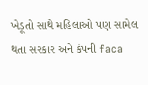ખેડૂતો સાથે મહિલાઓ પણ સામેલ થતા સરકાર અને કંપની faca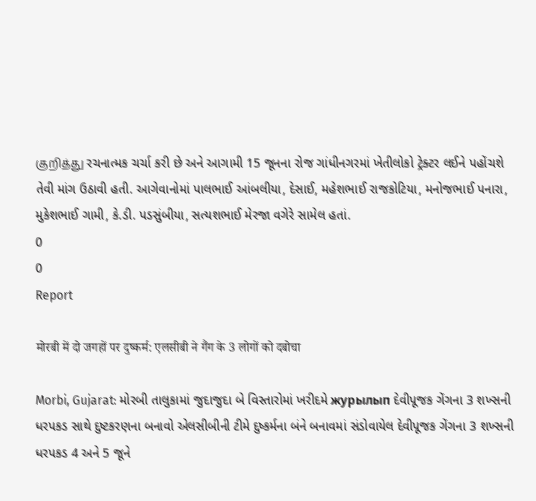குறித்து રચનાત્મક ચર્ચા કરી છે અને આગામી 15 જૂનના રોજ ગાંધીનગરમાં ખેતીલોકો ટ્રેક્ટર લઈને પહોંચશે તેવી માંગ ઉઠાવી હતી. આગેવાનોમાં પાલભાઈ આંબલીયા, દેસાઈ, મહેશભાઈ રાજકોટિયા, મનોજભાઈ પનારા, મુકેશભાઈ ગામી, કે.ડી. પડસુંબીયા, સત્યશભાઈ મેરજા વગેરે સામેલ હતાં.
0
0
Report

मोरबी में दो जगहों पर दुष्कर्म: एलसीबी ने गैंग के 3 लोगों को दबोचा

Morbi, Gujarat: મોરબી તાલુકામાં જુદાજુદા બે વિસ્તારોમાં ખરીદમે журылып દેવીપૂજક ગેંગના 3 શખ્સની ધરપકડ સાથે દુષ્ટકરણના બનાવો એલસીબીની ટીમે દુષ્કર્મના બંને બનાવમાં સંડોવાયેલ દેવીપૂજક ગેંગના 3 શખ્સની ધરપકડ 4 અને 5 જૂને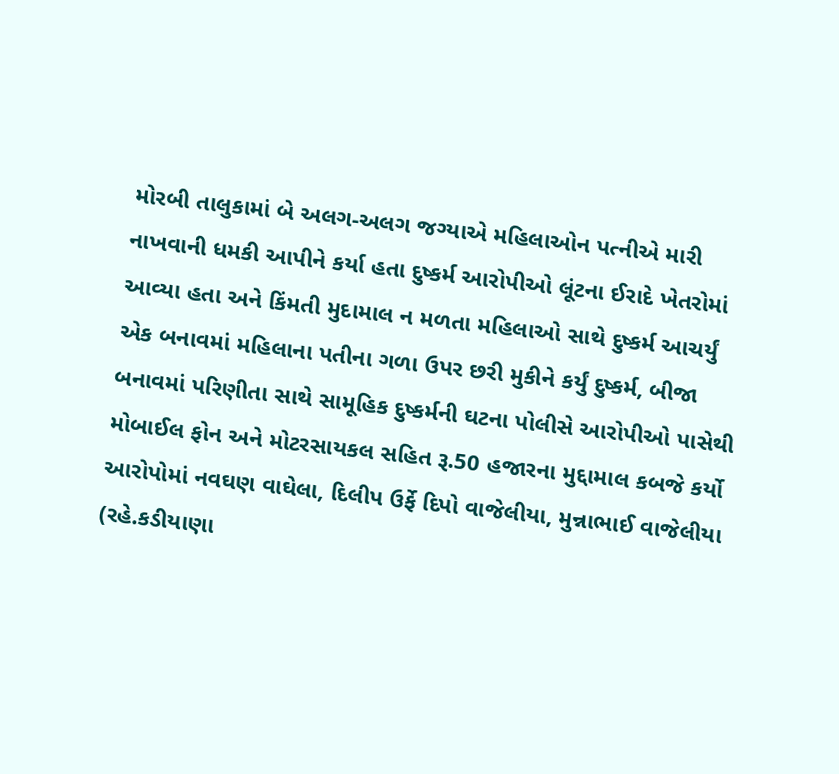મોરબી તાલુકામાં બે અલગ-અલગ જગ્યાએ મહિલાઓન પત્નીએ મારી નાખવાની ધમકી આપીને કર્યા હતા દુષ્કર્મ આરોપીઓ લૂંટના ઈરાદે ખેતરોમાં આવ્યા હતા અને કિંમતી મુદામાલ ન મળતા મહિલાઓ સાથે દુષ્કર્મ આચર્યું એક બનાવમાં મહિલાના પતીના ગળા ઉપર છરી મુકીને કર્યું દુષ્કર્મ, બીજા બનાવમાં પરિણીતા સાથે સામૂહિક દુષ્કર્મની ઘટના પોલીસે આરોપીઓ પાસેથી મોબાઈલ ફોન અને મોટરસાયકલ સહિત રૂ.50 હજારના મુદ્દામાલ કબજે કર્યો આરોપોમાં નવઘણ વાઘેલા, દિલીપ ઉર્ફે દિપો વાજેલીયા, મુન્નાભાઈ વાજેલીયા (રહે.કડીયાણા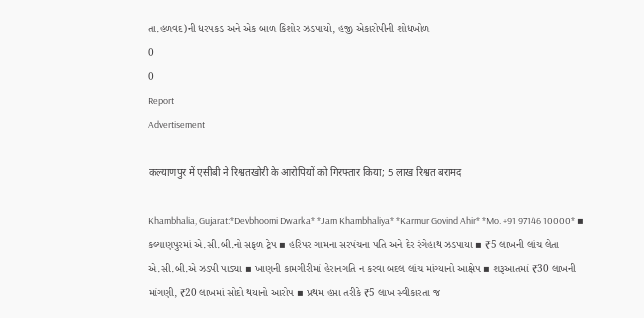તા.હળવદ)ની ધરપકડ અને એક બાળ કિશોર ઝડપાયો, હજી એકારોપીની શોધખોળ
0
0
Report
Advertisement

कल्याणपुर में एसीबी ने रिश्वतखोरी के आरोपियों को गिरफ्तार किया; 5 लाख रिश्वत बरामद

Khambhalia, Gujarat:*Devbhoomi Dwarka* *Jam Khambhaliya* *Karmur Govind Ahir* *Mo. +91 97146 10000* ▪ કલ્યાણપુરમાં એ.સી.બી.નો સફળ ટ્રેપ ▪ હરિપર ગામના સરપંચના પતિ અને દેર રંગેહાથ ઝડપાયા ▪ ₹5 લાખની લાંચ લેતા એ.સી.બી.એ ઝડપી પાડ્યા ▪ ખાણની કામગીરીમાં હેરાનગતિ ન કરવા બદલ લાંચ માંગ્યાનો આક્ષેપ ▪ શરૂઆતમાં ₹30 લાખની માંગણી, ₹20 લાખમાં સોદો થયાનો આરોપ ▪ પ્રથમ હપ્તા તરીકે ₹5 લાખ સ્વીકારતા જ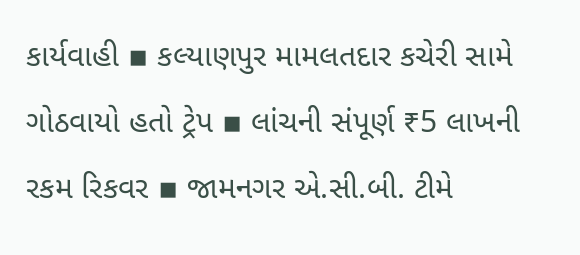કાર્યવાહી ▪ કલ્યાણપુર મામલતદાર કચેરી સામે ગોઠવાયો હતો ટ્રેપ ▪ લાંચની સંપૂર્ણ ₹5 લાખની રકમ રિકવર ▪ જામનગર એ.સી.બી. ટીમે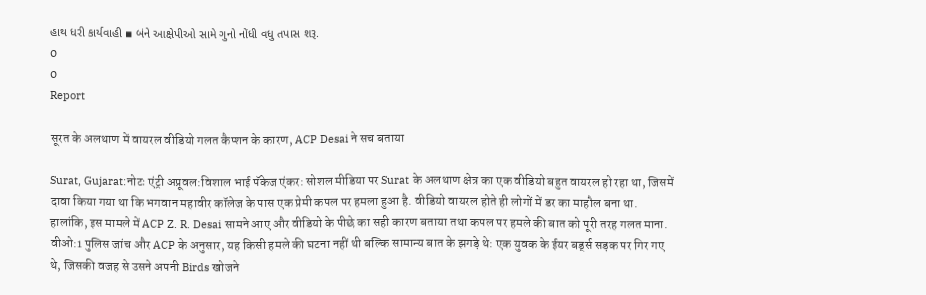હાથ ધરી કાર્યવાહી ▪ બંને આક્ષેપીઓ સામે ગુનો નોંધી વધુ તપાસ શરૂ.
0
0
Report

सूरत के अलथाण में वायरल वीडियो गलत कैप्शन के कारण, ACP Desai ने सच बताया

Surat, Gujarat:नोटः एंट्री अप्रूवल:विशाल भाई पॅकेज एंकर: सोशल मीडिया पर Surat के अलथाण क्षेत्र का एक वीडियो बहुत वायरल हो रहा था, जिसमें दावा किया गया था कि भगवान महावीर कॉलेज के पास एक प्रेमी कपल पर हमला हुआ है. वीडियो वायरल होते ही लोगों में डर का माहौल बना था. हालांकि, इस मामले में ACP Z. R. Desai सामने आए और वीडियो के पीछे का सही कारण बताया तथा कपल पर हमले की बात को पूरी तरह गलत माना. वीओ:1 पुलिस जांच और ACP के अनुसार, यह किसी हमले की घटना नहीं थी बल्कि सामान्य बात के झगड़े थे: एक युवक के ईयर बर्ड्स सड़क पर गिर गए थे, जिसकी वजह से उसने अपनी Birds खोजने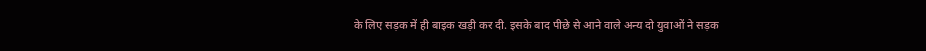के लिए सड़क में ही बाइक खड़ी कर दी. इसके बाद पीछे से आने वाले अन्य दो युवाओं ने सड़क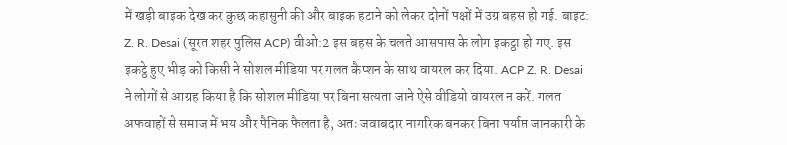में खड़ी बाइक देख कर कुछ कहासुनी की और बाइक हटाने को लेकर दोनों पक्षों में उग्र बहस हो गई. बाइट: Z. R. Desai (सूरत शहर पुलिस ACP) वीओ:2 इस बहस के चलते आसपास के लोग इकट्ठा हो गए. इस इकट्ठे हुए भीड़ को किसी ने सोशल मीडिया पर गलत कैप्शन के साथ वायरल कर दिया. ACP Z. R. Desai ने लोगों से आग्रह किया है कि सोशल मीडिया पर बिना सत्यता जाने ऐसे वीडियो वायरल न करें. गलत अफवाहों से समाज में भय और पैनिक फैलता है, अतः जवाबदार नागरिक बनकर बिना पर्याप्त जानकारी के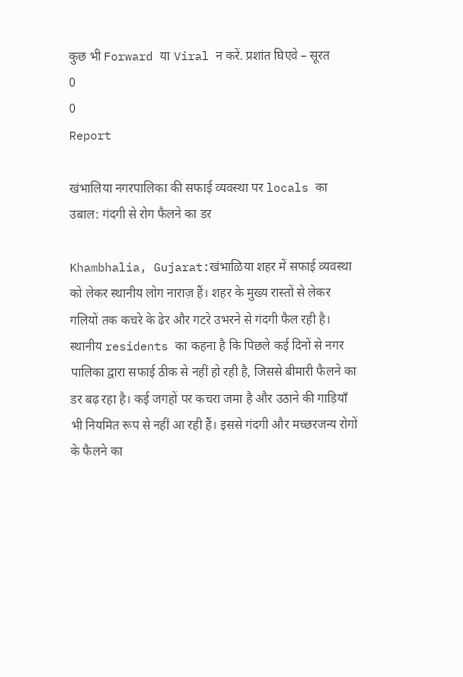कुछ भी Forward या Viral न करें. प्रशांत घिएवे – सूरत
0
0
Report

खंभालिया नगरपालिका की सफाई व्यवस्था पर locals का उबाल: गंदगी से रोग फैलने का डर

Khambhalia, Gujarat:खंभाळिया शहर में सफाई व्यवस्था को लेकर स्थानीय लोग नाराज़ हैं। शहर के मुख्य रास्तों से लेकर गलियों तक कचरे के ढेर और गटरे उभरने से गंदगी फैल रही है। स्थानीय residents का कहना है कि पिछले कई दिनों से नगर पालिका द्वारा सफाई ठीक से नहीं हो रही है, जिससे बीमारी फैलने का डर बढ़ रहा है। कई जगहों पर कचरा जमा है और उठाने की गाड़ियाँ भी नियमित रूप से नहीं आ रही हैं। इससे गंदगी और मच्छरजन्य रोगों के फैलने का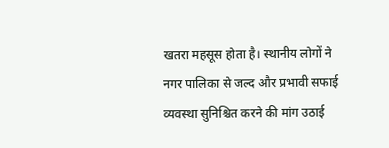खतरा महसूस होता है। स्थानीय लोगों ने नगर पालिका से जल्द और प्रभावी सफाई व्यवस्था सुनिश्चित करने की मांग उठाई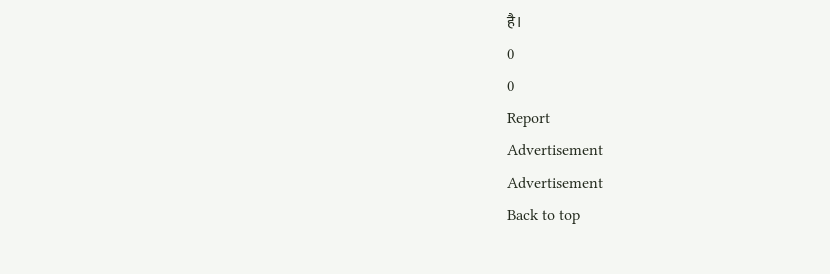है।
0
0
Report
Advertisement
Advertisement
Back to top